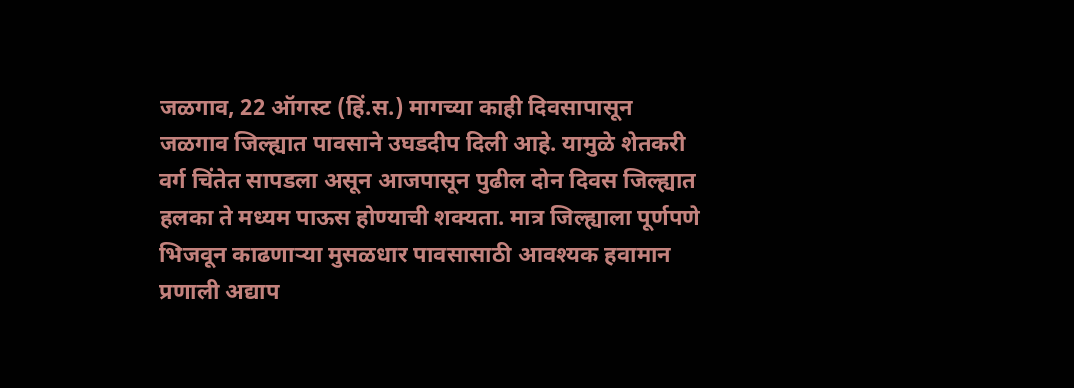जळगाव, 22 ऑगस्ट (हिं.स.) मागच्या काही दिवसापासून जळगाव जिल्ह्यात पावसाने उघडदीप दिली आहे. यामुळे शेतकरी वर्ग चिंतेत सापडला असून आजपासून पुढील दोन दिवस जिल्ह्यात हलका ते मध्यम पाऊस होण्याची शक्यता. मात्र जिल्ह्याला पूर्णपणे भिजवून काढणाऱ्या मुसळधार पावसासाठी आवश्यक हवामान प्रणाली अद्याप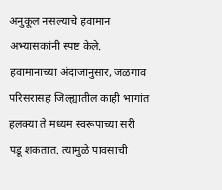अनुकूल नसल्याचे हवामान अभ्यासकांनी स्पष्ट केले.
हवामानाच्या अंदाजानुसार, जळगाव परिसरासह जिल्ह्यातील काही भागांत हलक्या ते मध्यम स्वरूपाच्या सरी पडू शकतात. त्यामुळे पावसाची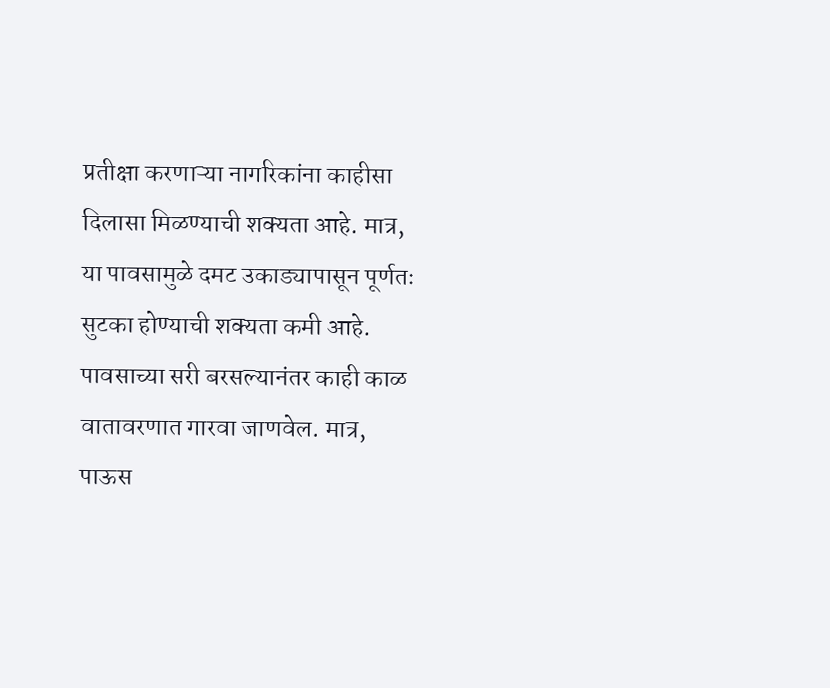प्रतीक्षा करणाऱ्या नागरिकांना काहीसा दिलासा मिळण्याची शक्यता आहे. मात्र, या पावसामुळे दमट उकाड्यापासून पूर्णतः सुटका होण्याची शक्यता कमी आहे. पावसाच्या सरी बरसल्यानंतर काही काळ वातावरणात गारवा जाणवेल. मात्र, पाऊस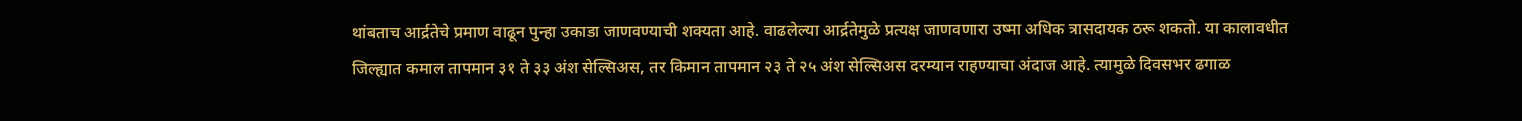थांबताच आर्द्रतेचे प्रमाण वाढून पुन्हा उकाडा जाणवण्याची शक्यता आहे. वाढलेल्या आर्द्रतेमुळे प्रत्यक्ष जाणवणारा उष्मा अधिक त्रासदायक ठरू शकतो. या कालावधीत जिल्ह्यात कमाल तापमान ३१ ते ३३ अंश सेल्सिअस, तर किमान तापमान २३ ते २५ अंश सेल्सिअस दरम्यान राहण्याचा अंदाज आहे. त्यामुळे दिवसभर ढगाळ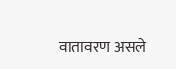वातावरण असले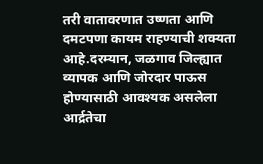तरी वातावरणात उष्णता आणि दमटपणा कायम राहण्याची शक्यता आहे.दरम्यान, जळगाव जिल्ह्यात व्यापक आणि जोरदार पाऊस होण्यासाठी आवश्यक असलेला आर्द्रतेचा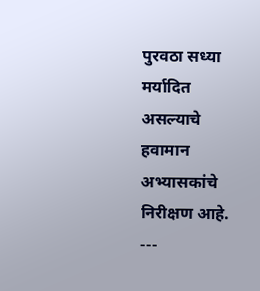पुरवठा सध्या मर्यादित असल्याचे हवामान अभ्यासकांचे निरीक्षण आहे.
---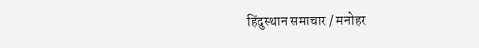हिंदुस्थान समाचार / मनोहर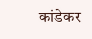कांडेकर